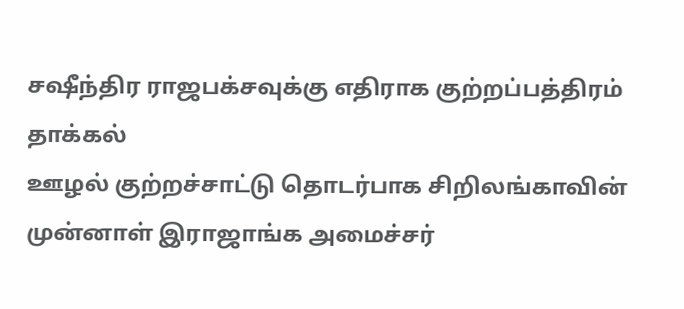சஷீந்திர ராஜபக்சவுக்கு எதிராக குற்றப்பத்திரம் தாக்கல்
ஊழல் குற்றச்சாட்டு தொடர்பாக சிறிலங்காவின் முன்னாள் இராஜாங்க அமைச்சர்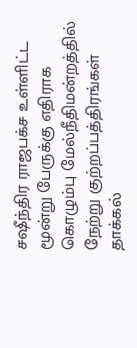சஷீந்திர ராஜபக்ச உள்ளிட்ட மூன்று பேருக்கு எதிராக கொழும்பு மேல்நீதிமன்றத்தில் நேற்று குற்றப்பத்திரங்கள் தாக்கல்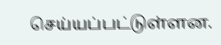செய்யப்பட்டுள்ளன.